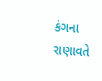કંગના રાણાવતે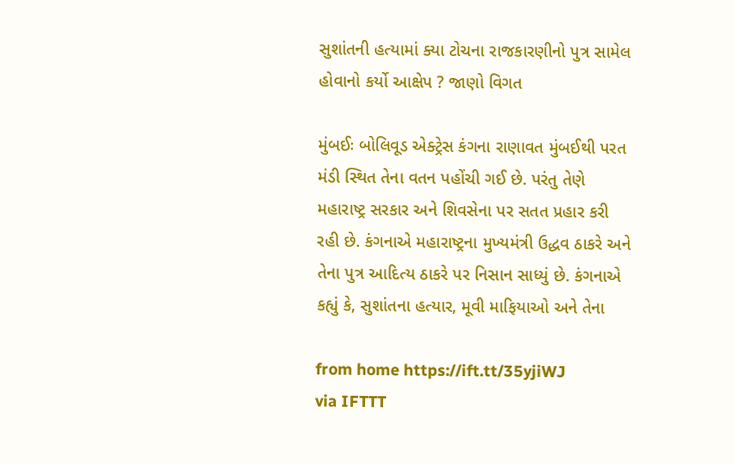સુશાંતની હત્યામાં ક્યા ટોચના રાજકારણીનો પુત્ર સામેલ હોવાનો કર્યો આક્ષેપ ? જાણો વિગત

મુંબઈઃ બોલિવૂડ એક્ટ્રેસ કંગના રાણાવત મુંબઈથી પરત મંડી સ્થિત તેના વતન પહોંચી ગઈ છે. પરંતુ તેણે મહારાષ્ટ્ર સરકાર અને શિવસેના પર સતત પ્રહાર કરી રહી છે. કંગનાએ મહારાષ્ટ્રના મુખ્યમંત્રી ઉદ્ધવ ઠાકરે અને તેના પુત્ર આદિત્ય ઠાકરે પર નિસાન સાધ્યું છે. કંગનાએ કહ્યું કે, સુશાંતના હત્યાર, મૂવી માફિયાઓ અને તેના

from home https://ift.tt/35yjiWJ
via IFTTT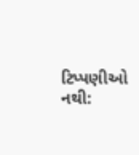ટિપ્પણીઓ નથી: